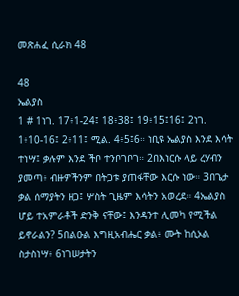መጽሐፈ ሲራክ 48

48
ኤልያስ
1 # 1ነገ. 17፥1-24፤ 18፥38፤ 19፥15፤16፤ 2ነገ. 1፥10-16፤ 2፥11፤ ሚል. 4፥5፤6። ነቢዩ ኤልያስ እንደ እሳት ተነሣ፤ ቃሉም እንደ ችቦ ተንቦገቦገ። 2በእነርሱ ላይ ረሃብን ያመጣ፥ ብዙዎችንም በትጋቱ ያጠፋቸው እርሱ ነው። 3በጌታ ቃል ሰማያትን ዘጋ፤ ሦስት ጊዜም እሳትን አወረደ። 4ኤልያስ ሆይ ተአምራቶች ድንቅ ናቸው፤ እንዳንተ ሊመካ የሚችል ይኖራልን? 5በልዑል እግዚአብሔር ቃል፥ ሙት ከሲኦል ስታስነሣ፥ 6ነገሠታትን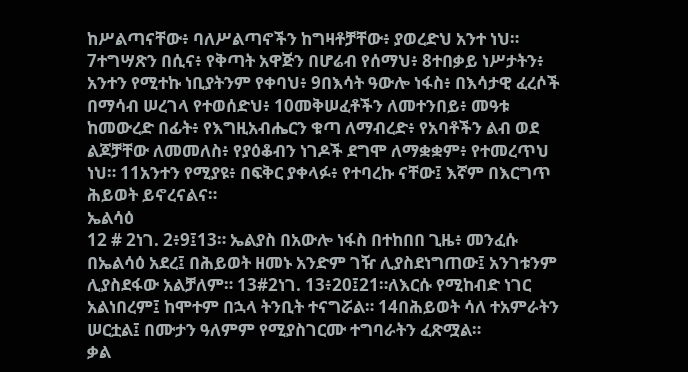ከሥልጣናቸው፥ ባለሥልጣኖችን ከግዛቶቻቸው፥ ያወረድህ አንተ ነህ። 7ተግሣጽን በሲና፥ የቅጣት አዋጅን በሆሬብ የሰማህ፥ 8ተበቃይ ነሥታትን፥ አንተን የሚተኩ ነቢያትንም የቀባህ፥ 9በእሳት ዓውሎ ነፋስ፥ በእሳታዊ ፈረሶች በማሳብ ሠረገላ የተወሰድህ፥ 10መቅሠፈቶችን ለመተንበይ፥ መዓቱ ከመውረድ በፊት፥ የእግዚአብሔርን ቁጣ ለማብረድ፥ የአባቶችን ልብ ወደ ልጆቻቸው ለመመለስ፥ የያዕቆብን ነገዶች ደግሞ ለማቋቋም፥ የተመረጥህ ነህ። 11አንተን የሚያዩ፥ በፍቅር ያቀላፉ፥ የተባረኩ ናቸው፤ እኛም በእርግጥ ሕይወት ይኖረናልና።
ኤልሳዕ
12 # 2ነገ. 2፥9፤13። ኤልያስ በአውሎ ነፋስ በተከበበ ጊዜ፥ መንፈሱ በኤልሳዕ አደረ፤ በሕይወት ዘመኑ አንድም ገዥ ሊያስደነግጠው፤ አንገቱንም ሊያስደፋው አልቻለም። 13#2ነገ. 13፥20፤21።ለእርሱ የሚከብድ ነገር አልነበረም፤ ከሞተም በኋላ ትንቢት ተናግሯል። 14በሕይወት ሳለ ተአምራትን ሠርቷል፤ በሙታን ዓለምም የሚያስገርሙ ተግባራትን ፈጽሟል።
ቃል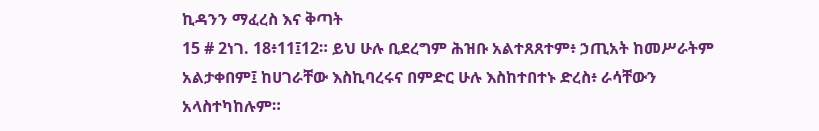ኪዳንን ማፈረስ እና ቅጣት
15 # 2ነገ. 18፥11፤12። ይህ ሁሉ ቢደረግም ሕዝቡ አልተጸጸተም፥ ኃጢአት ከመሥራትም አልታቀበም፤ ከሀገራቸው እስኪባረሩና በምድር ሁሉ እስከተበተኑ ድረስ፥ ራሳቸውን አላስተካከሉም።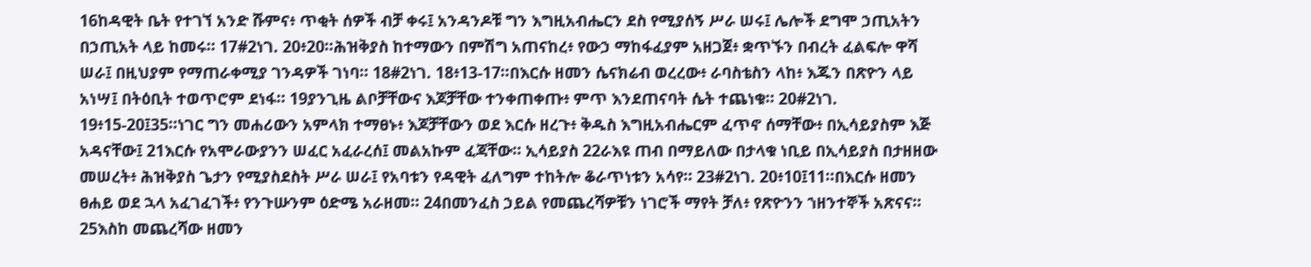16ከዳዊት ቤት የተገኘ አንድ ሹምና፥ ጥቂት ሰዎች ብቻ ቀሩ፤ አንዳንዶቹ ግን እግዚአብሔርን ደስ የሚያሰኝ ሥራ ሠሩ፤ ሌሎች ደግሞ ኃጢአትን በኃጢአት ላይ ከመሩ። 17#2ነገ. 20፥20።ሕዝቅያስ ከተማውን በምሽግ አጠናከረ፥ የውኃ ማከፋፈያም አዘጋጀ፥ ቋጥኙን በብረት ፈልፍሎ ዋሻ ሠራ፤ በዚህያም የማጠራቀሚያ ገንዳዎች ገነባ። 18#2ነገ. 18፥13-17።በእርሱ ዘመን ሴናክሬብ ወረረው፥ ራባስቴስን ላከ፥ እጁን በጽዮን ላይ አነሣ፤ በትዕቢት ተወጥሮም ደነፋ። 19ያንጊዜ ልቦቻቸውና እጆቻቸው ተንቀጠቀጡ፥ ምጥ እንደጠናባት ሴት ተጨነቁ። 20#2ነገ. 19፥15-20፤35።ነገር ግን መሐሪውን አምላክ ተማፀኑ፥ እጆቻቸውን ወደ እርሱ ዘረጉ፥ ቅዱስ እግዚአብሔርም ፈጥኖ ሰማቸው፥ በኢሳይያስም እጅ አዳናቸው፤ 21እርሱ የአሞራውያንን ሠፈር አፈራረሰ፤ መልአኩም ፈጃቸው። ኢሳይያስ 22ራእዩ ጠብ በማይለው በታላቁ ነቢይ በኢሳይያስ በታዘዘው መሠረት፥ ሕዝቅያስ ጌታን የሚያስደስት ሥራ ሠራ፤ የአባቱን የዳዊት ፈለግም ተከትሎ ቆራጥነቱን አሳየ። 23#2ነገ. 20፥10፤11።በእርሱ ዘመን ፀሐይ ወደ ኋላ አፈገፈገች፥ የንጉሡንም ዕድሜ አራዘመ። 24በመንፈስ ኃይል የመጨረሻዎቹን ነገሮች ማየት ቻለ፥ የጽዮንን ኀዘንተኞች አጽናና። 25እስከ መጨረሻው ዘመን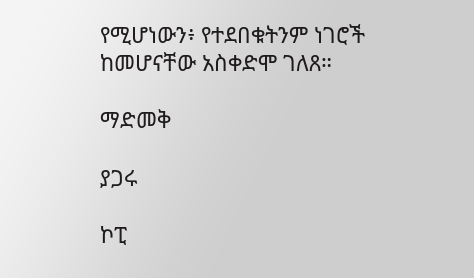የሚሆነውን፥ የተደበቁትንም ነገሮች ከመሆናቸው አስቀድሞ ገለጸ።

ማድመቅ

ያጋሩ

ኮፒ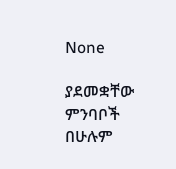None

ያደመቋቸው ምንባቦች በሁሉም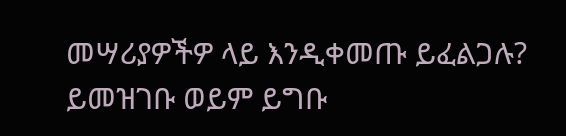መሣሪያዎችዎ ላይ እንዲቀመጡ ይፈልጋሉ? ይመዝገቡ ወይም ይግቡ